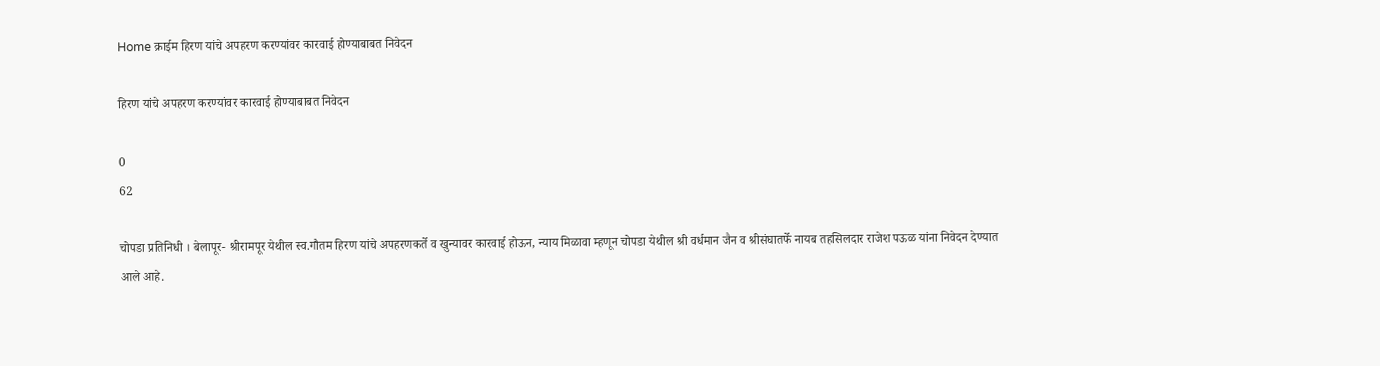Home क्राईम हिरण यांचे अपहरण करण्यांवर कारवाई होण्याबाबत निवेदन

हिरण यांचे अपहरण करण्यांवर कारवाई होण्याबाबत निवेदन

0
62

चोपडा प्रतिनिधी । बेलापूर- श्रीरामपूर येथील स्व.गौतम हिरण यांचे अपहरणकर्ते व खुन्यावर कारवाई होऊन, न्याय मिळावा म्हणून चोपडा येथील श्री वर्धमान जैन व श्रीसंघातर्फे नायब तहसिलदार राजेश पऊळ यांना निवेदन देण्यात आले आहे.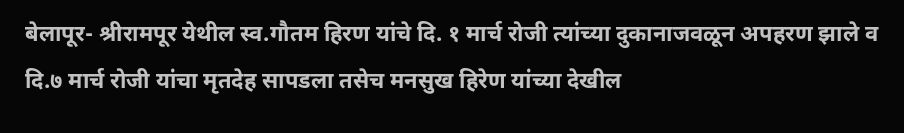बेलापूर- श्रीरामपूर येथील स्व.गौतम हिरण यांचे दि. १ मार्च रोजी त्यांच्या दुकानाजवळून अपहरण झाले व दि.७ मार्च रोजी यांचा मृतदेह सापडला तसेच मनसुख हिरेण यांच्या देखील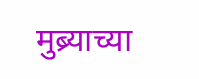मुब्र्याच्या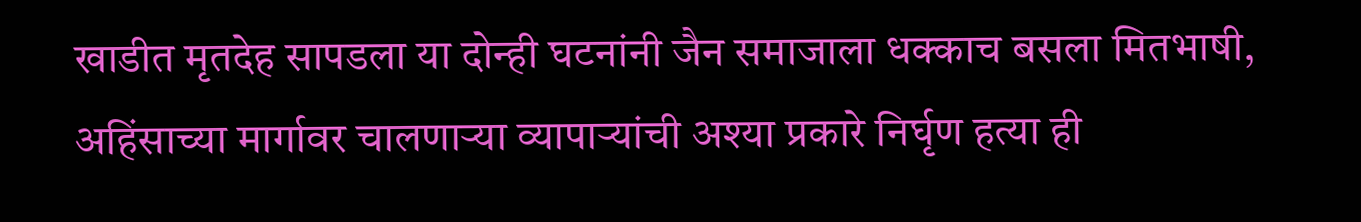खाडीत मृतदेह सापडला या दोन्ही घटनांनी जैन समाजाला धक्काच बसला मितभाषी, अहिंसाच्या मार्गावर चालणाऱ्या व्यापाऱ्यांची अश्या प्रकारे निर्घृण हत्या ही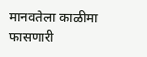मानवतेला काळीमा फासणारी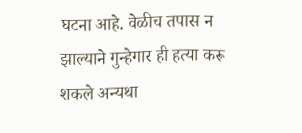घटना आहे. वेळीच तपास न झाल्याने गुन्हेगार ही हत्या करू शकले अन्यथा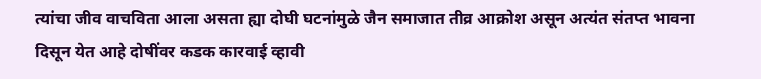त्यांचा जीव वाचविता आला असता ह्या दोघी घटनांमुळे जैन समाजात तीव्र आक्रोश असून अत्यंत संतप्त भावना दिसून येत आहे दोषींवर कडक कारवाई व्हावी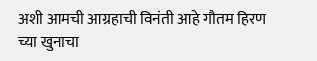अशी आमची आग्रहाची विनंती आहे गौतम हिरण च्या खुनाचा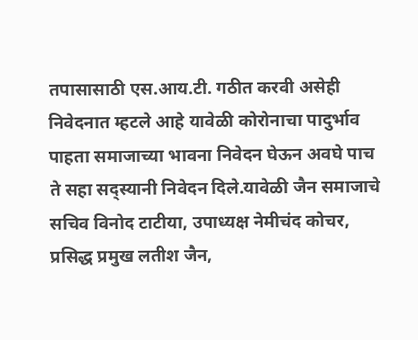तपासासाठी एस.आय.टी. गठीत करवी असेही निवेदनात म्हटले आहे यावेळी कोरोनाचा पादुर्भाव पाहता समाजाच्या भावना निवेदन घेऊन अवघे पाच ते सहा सद्स्यानी निवेदन दिले.यावेळी जैन समाजाचे सचिव विनोद टाटीया, उपाध्यक्ष नेमीचंद कोचर, प्रसिद्ध प्रमुख लतीश जैन,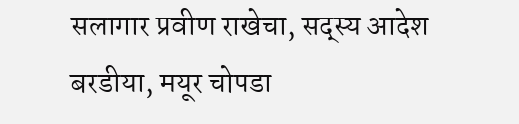सलागार प्रवीण राखेचा, सद्स्य आदेश बरडीया, मयूर चोपडा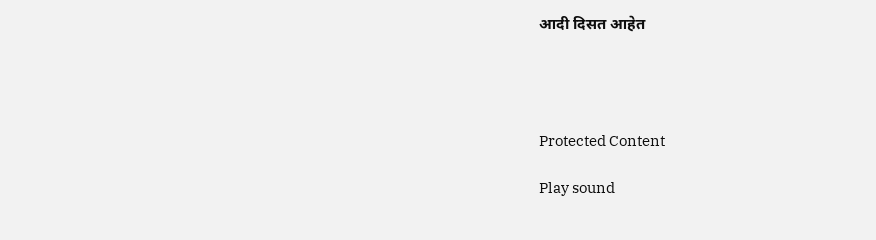आदी दिसत आहेत




Protected Content

Play sound